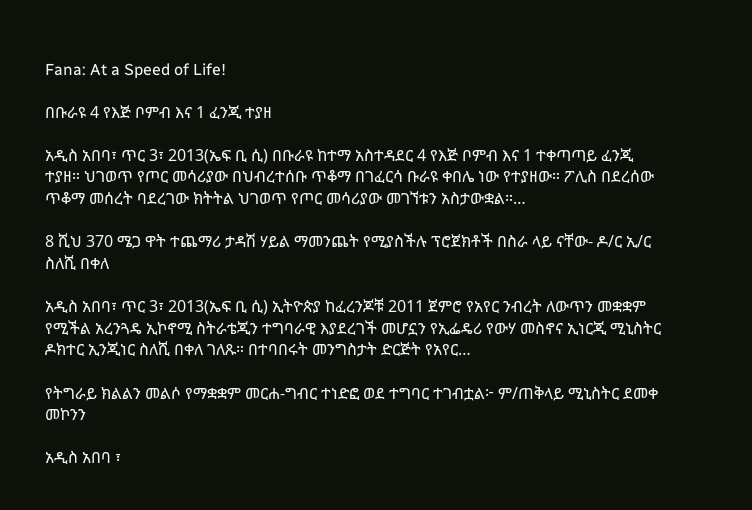Fana: At a Speed of Life!

በቡራዩ 4 የእጅ ቦምብ እና 1 ፈንጂ ተያዘ

አዲስ አበባ፣ ጥር 3፣ 2013(ኤፍ ቢ ሲ) በቡራዩ ከተማ አስተዳደር 4 የእጅ ቦምብ እና 1 ተቀጣጣይ ፈንጂ ተያዘ። ህገወጥ የጦር መሳሪያው በህብረተሰቡ ጥቆማ በገፈርሳ ቡራዩ ቀበሌ ነው የተያዘው። ፖሊስ በደረሰው ጥቆማ መሰረት ባደረገው ክትትል ህገወጥ የጦር መሳሪያው መገኘቱን አስታውቋል።…

8 ሺህ 370 ሜጋ ዋት ተጨማሪ ታዳሽ ሃይል ማመንጨት የሚያስችሉ ፕሮጀክቶች በስራ ላይ ናቸው- ዶ/ር ኢ/ር ስለሺ በቀለ

አዲስ አበባ፣ ጥር 3፣ 2013(ኤፍ ቢ ሲ) ኢትዮጵያ ከፈረንጆቹ 2011 ጀምሮ የአየር ንብረት ለውጥን መቋቋም የሚችል አረንጓዴ ኢኮኖሚ ስትራቴጂን ተግባራዊ እያደረገች መሆኗን የኢፌዴሪ የውሃ መስኖና ኢነርጂ ሚኒስትር ዶክተር ኢንጂነር ስለሺ በቀለ ገለጹ። በተባበሩት መንግስታት ድርጅት የአየር…

የትግራይ ክልልን መልሶ የማቋቋም መርሐ-ግብር ተነድፎ ወደ ተግባር ተገብቷል፦ ም/ጠቅላይ ሚኒስትር ደመቀ መኮንን

አዲስ አበባ ፣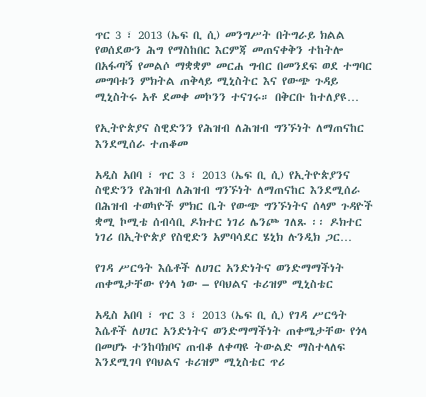ጥር 3 ፣ 2013 (ኤፍ ቢ ሲ) መንግሥት በትግራይ ክልል የወሰደውን ሕግ የማስከበር እርምጃ መጠናቀቅን ተከትሎ በአፋጣኝ የመልሶ ማቋቋም መርሐ ግብር በመንደፍ ወደ ተግባር መግባቱን ምክትል ጠቅላይ ሚኒስትር እና የውጭ ጉዳይ ሚኒስትሩ አቶ ደመቀ መኮንን ተናገሩ። በቅርቡ ከተለያዩ…

የኢትዮጵያና ስዊድንን የሕዝብ ለሕዝብ ግንኙነት ለማጠናከር እንደሚሰራ ተጠቆመ

አዲስ አበባ ፣ ጥር 3 ፣ 2013 (ኤፍ ቢ ሲ) የኢትዮጵያንና ስዊድንን የሕዝብ ለሕዝብ ግንኙነት ለማጠናከር እንደሚሰራ በሕዝብ ተወካዮች ምክር ቤት የውጭ ግንኙነትና ሰላም ጉዳዮች ቋሚ ኮሚቴ ሰብሳቢ ዶክተር ነገሪ ሌንጮ ገለጹ ፡፡ ዶክተር ነገሪ በኢትዮጵያ የስዊድን አምባሳደር ሄኒክ ሉንዲክ ጋር…

የገዳ ሥርዓት እሴቶች ለሀገር አንድነትና ወንድማማችነት ጠቀሜታቸው የጎላ ነው – የባህልና ቱሪዝም ሚኒስቴር

አዲስ አበባ ፣ ጥር 3 ፣ 2013 (ኤፍ ቢ ሲ) የገዳ ሥርዓት እሴቶች ለሀገር አንድነትና ወንድማማችነት ጠቀሜታቸው የጎላ በመሆኑ ተንከባክቦና ጠብቆ ለቀጣዩ ትውልድ ማስተላለፍ እንደሚገባ የባህልና ቱሪዝም ሚኒስቴር ጥሪ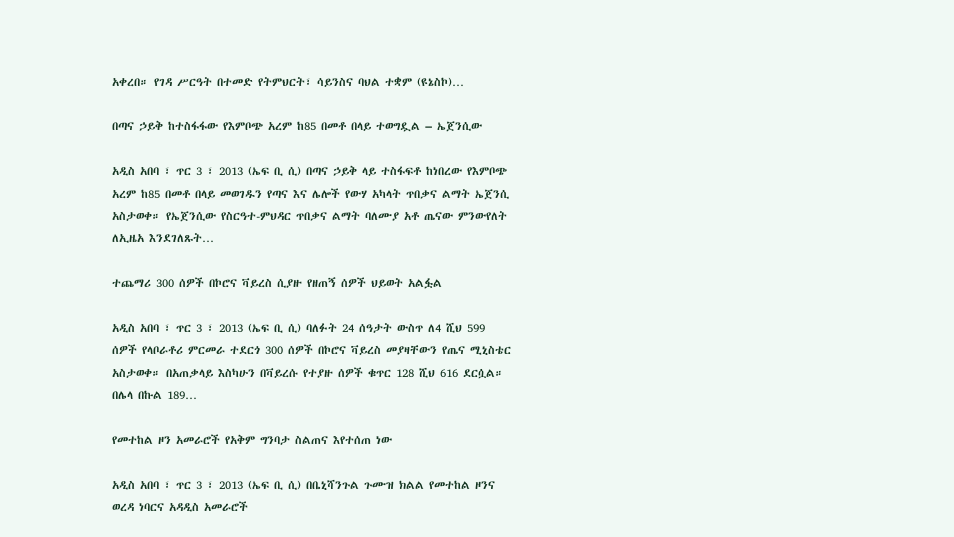አቀረበ። የገዳ ሥርዓት በተመድ የትምህርት፣ ሳይንስና ባህል ተቋም (ዩኔስኮ)…

በጣና ኃይቅ ከተስፋፋው የእምቦጭ አረም ከ85 በመቶ በላይ ተወግዷል – ኤጀንሲው

አዲስ አበባ ፣ ጥር 3 ፣ 2013 (ኤፍ ቢ ሲ) በጣና ኃይቅ ላይ ተስፋፍቶ ከነበረው የእምቦጭ አረም ከ85 በመቶ በላይ መወገዱን የጣና እና ሌሎች የውሃ አካላት ጥበቃና ልማት ኤጀንሲ አስታወቀ። የኤጀንሲው የስርዓተ-ምህዳር ጥበቃና ልማት ባለሙያ አቶ ጤናው ምንውየለት ለኢዜአ እንደገለጹት…

ተጨማሪ 300 ሰዎች በኮሮና ቫይረስ ሲያዙ የዘጠኝ ሰዎች ህይወት አልፏል

አዲስ አበባ ፣ ጥር 3 ፣ 2013 (ኤፍ ቢ ሲ) ባለፉት 24 ሰዓታት ውስጥ ለ4 ሺህ 599 ሰዎች የላቦራቶሪ ምርመራ ተደርጎ 300 ሰዎች በኮሮና ቫይረስ መያዛቸውን የጤና ሚኒስቴር አስታወቀ። በአጠቃላይ እስካሁን በቫይረሱ የተያዙ ሰዎች ቁጥር 128 ሺህ 616 ደርሷል። በሌላ በኩል 189…

የመተከል ዞን አመራሮች የአቅም ግንባታ ስልጠና እየተሰጠ ነው

አዲስ አበባ ፣ ጥር 3 ፣ 2013 (ኤፍ ቢ ሲ) በቤኒሻንጉል ጉሙዝ ክልል የመተከል ዞንና ወረዳ ነባርና አዳዲስ አመራሮች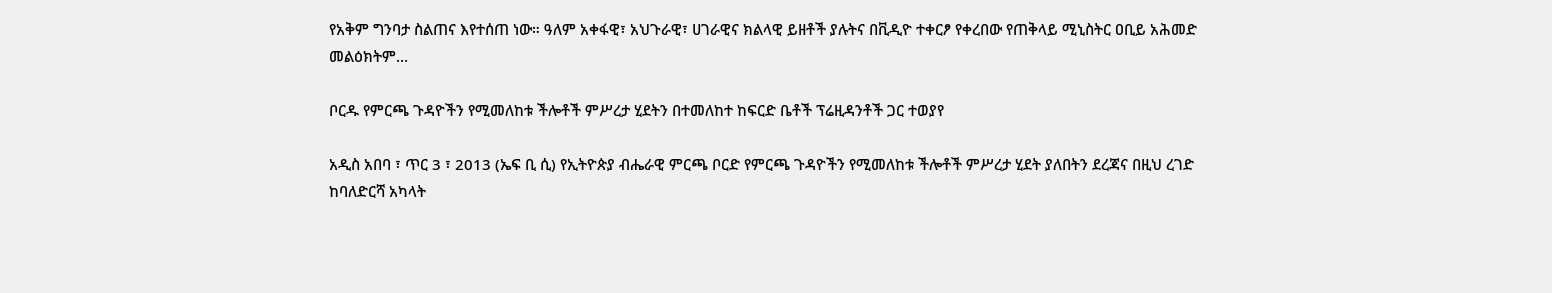የአቅም ግንባታ ስልጠና እየተሰጠ ነው። ዓለም አቀፋዊ፣ አህጉራዊ፣ ሀገራዊና ክልላዊ ይዘቶች ያሉትና በቪዲዮ ተቀርፆ የቀረበው የጠቅላይ ሚኒስትር ዐቢይ አሕመድ መልዕክትም…

ቦርዱ የምርጫ ጉዳዮችን የሚመለከቱ ችሎቶች ምሥረታ ሂደትን በተመለከተ ከፍርድ ቤቶች ፕሬዚዳንቶች ጋር ተወያየ

አዲስ አበባ ፣ ጥር 3 ፣ 2013 (ኤፍ ቢ ሲ) የኢትዮጵያ ብሔራዊ ምርጫ ቦርድ የምርጫ ጉዳዮችን የሚመለከቱ ችሎቶች ምሥረታ ሂደት ያለበትን ደረጃና በዚህ ረገድ ከባለድርሻ አካላት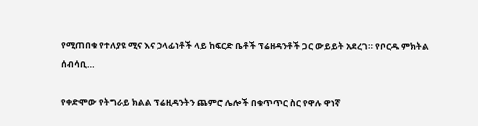የሚጠበቁ የተለያዩ ሚና እና ኃላፊነቶች ላይ ከፍርድ ቤቶች ፕሬዘዳንቶች ጋር ውይይት አደረገ። የቦርዱ ምክትል ሰብሳቢ…

የቀድሞው የትግራይ ክልል ፕሬዚዳንትን ጨምሮ ሌሎች በቁጥጥር ስር የዋሉ ዋነኛ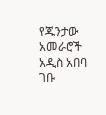የጁንታው አመራሮች አዲስ አበባ ገቡ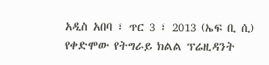አዲስ አበባ ፣ ጥር 3 ፣ 2013 (ኤፍ ቢ ሲ) የቀድሞው የትግራይ ክልል ፕሬዚዳንት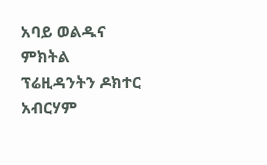አባይ ወልዱና ምክትል ፕሬዚዳንትን ዶክተር አብርሃም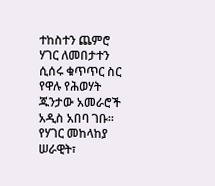ተከስተን ጨምሮ ሃገር ለመበታተን ሲሰሩ ቁጥጥር ስር የዋሉ የሕወሃት ጁንታው አመራሮች አዲስ አበባ ገቡ። የሃገር መከላከያ ሠራዊት፣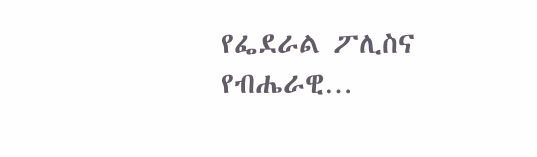የፌደራል ፖሊስና የብሔራዊ…